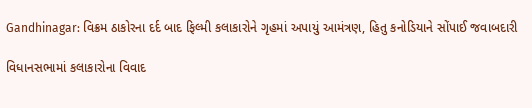Gandhinagar: વિક્રમ ઠાકોરના દર્દ બાદ ફિલ્મી કલાકારોને ગૃહમાં અપાયું આમંત્રણ, હિતુ કનોડિયાને સોંપાઈ જવાબદારી

વિધાનસભામાં કલાકારોના વિવાદ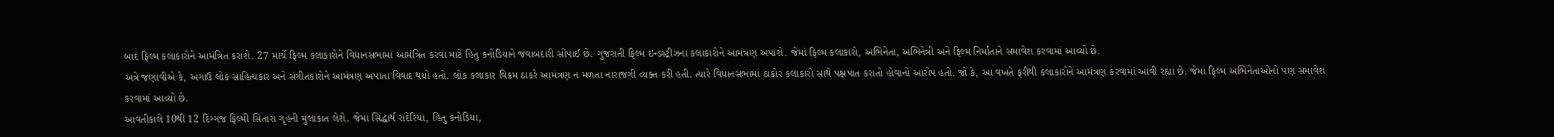બાદ ફિલ્મ કલાકારોને આમંત્રિત કરાશે. 27 માર્ચે ફિલ્મ કલાકારોને વિધાનસભામાં આમંત્રિત કરવા માટે હિતુ કનોડિયાને જવાબદારી સોંપાઈ છે. ગુજરાતી ફિલ્મ ઇન્ડસ્ટ્રીઝના કલાકારોને આમંત્રણ અપાશે. જેમાં ફિલ્મ કલાકારો, અભિનેતા, અભિનેત્રી અને ફિલ્મ નિર્માતાને સમાવેશ કરવામાં આવ્યો છે.
અત્રે જણાવીએ કે, અગાઉ લોક સાહિત્યકાર અને સંગીતકારોને આમંત્રણ અપાતા વિવાદ થયો હતો. લોક કલાકાર વિક્રમ ઠાકરે આમંત્રણ ન મળતા નારાજગી વ્યક્ત કરી હતી. ત્યારે વિધાનસભામાં ઠાકોર કલાકારો સાથે પક્ષપાત કરાતો હોવાનો આરોપ હતો. જો કે, આ વખતે ફરીથી કલાકારોને આમંત્રણ કરવામાં આવી રહ્યાં છે. જેમાં ફિલ્મ અભિનેતાઓનો પણ સમાવેશ કરવામાં આવ્યો છે.
આવતીકાલે 10થી 12 દિગ્ગજ ફિલ્મી સિતારા ગૃહની મુલાકાત લેશે. જેમા સિદ્ધાર્થ રાંદેરિયા, હિતુ કનોડિયા,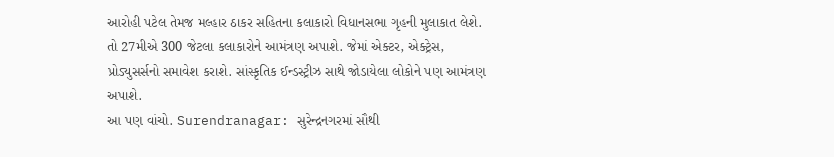આરોહી પટેલ તેમજ મલ્હાર ઠાકર સહિતના કલાકારો વિધાનસભા ગૃહની મુલાકાત લેશે. તો 27મીએ 300 જેટલા કલાકારોને આમંત્રણ અપાશે. જેમાં એક્ટર, એક્ટ્રેસ, પ્રોડ્યુસર્સનો સમાવેશ કરાશે. સાંસ્કૃતિક ઈન્ડસ્ટ્રીઝ સાથે જોડાયેલા લોકોને પણ આમંત્રણ અપાશે.
આ પણ વાંચો. Surendranagar: સુરેન્દ્રનગરમાં સૌથી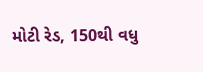મોટી રેડ, 150થી વધુ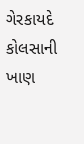ગેરકાયદે કોલસાની ખાણ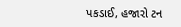પકડાઈ, હજારો ટન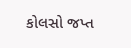કોલસો જપ્ત